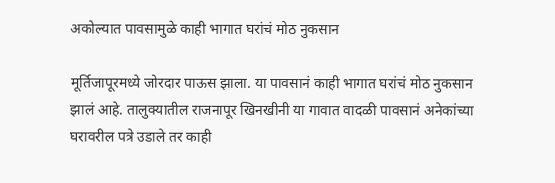अकोल्यात पावसामुळे काही भागात घरांचं मोठ नुकसान

मूर्तिजापूरमध्ये जोरदार पाऊस झाला. या पावसानं काही भागात घरांचं मोठ नुकसान  झालं आहे. तालुक्यातील राजनापूर खिनखीनी या गावात वादळी पावसानं अनेकांच्या घरावरील पत्रे उडाले तर काही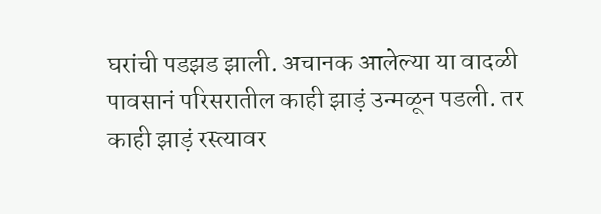घरांची पडझड झाली. अचानक आलेल्या या वादळी पावसानं परिसरातील काही झाड़ं उन्मळून पडली. तर काही झाड़ं रस्त्यावर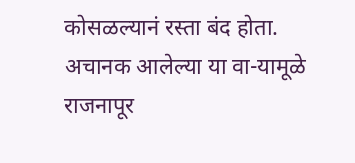कोसळल्यानं रस्ता बंद होता. अचानक आलेल्या या वा-यामूळे राजनापूर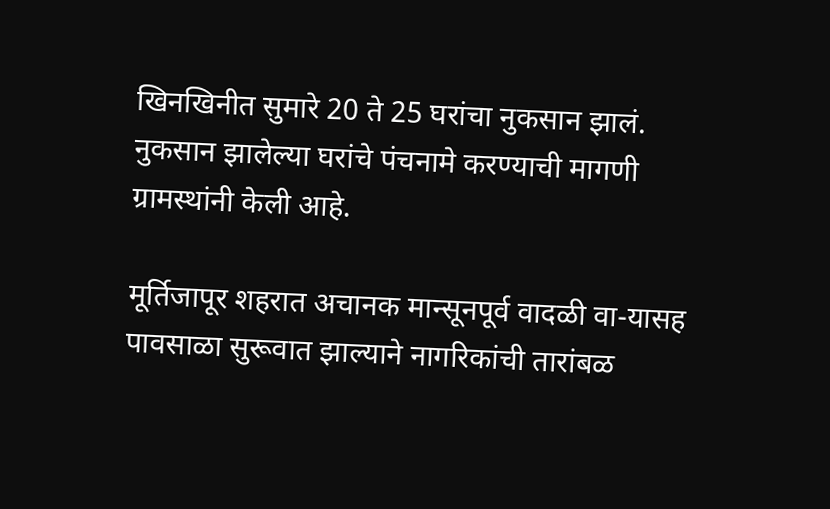खिनखिनीत सुमारे 20 ते 25 घरांचा नुकसान झालं. नुकसान झालेल्या घरांचे पंचनामे करण्याची मागणी ग्रामस्थांनी केली आहे.

मूर्तिजापूर शहरात अचानक मान्सूनपूर्व वादळी वा-यासह पावसाळा सुरूवात झाल्याने नागरिकांची तारांबळ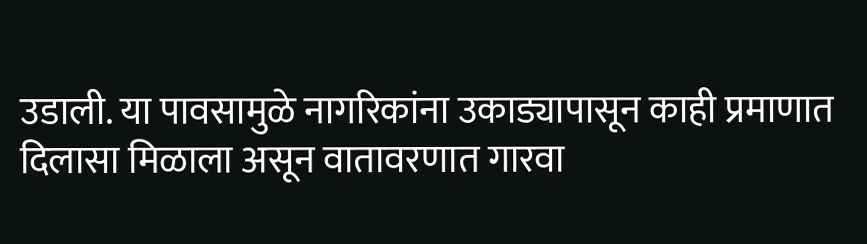उडाली. या पावसामुळे नागरिकांना उकाड्यापासून काही प्रमाणात दिलासा मिळाला असून वातावरणात गारवा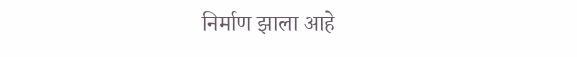निर्माण झाला आहे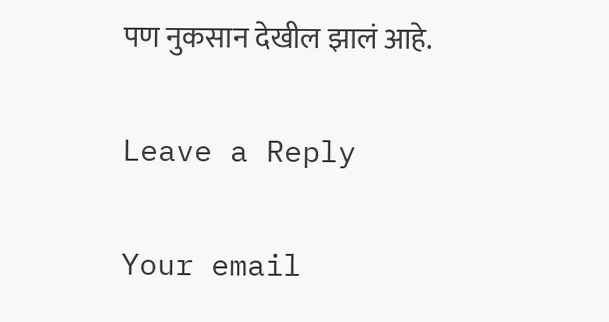पण नुकसान देखील झालं आहे.

Leave a Reply

Your email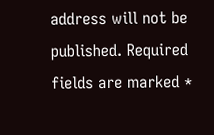address will not be published. Required fields are marked *